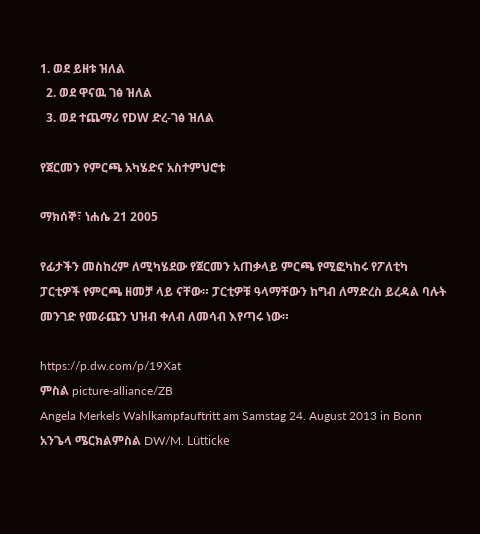1. ወደ ይዘቱ ዝለል
  2. ወደ ዋናዉ ገፅ ዝለል
  3. ወደ ተጨማሪ የDW ድረ-ገፅ ዝለል

የጀርመን የምርጫ አካሄድና አስተምህሮቱ

ማክሰኞ፣ ነሐሴ 21 2005

የፊታችን መስከረም ለሚካሄደው የጀርመን አጠቃላይ ምርጫ የሚፎካከሩ የፖለቲካ ፓርቲዎች የምርጫ ዘመቻ ላይ ናቸው። ፓርቲዎቹ ዓላማቸውን ከግብ ለማድረስ ይረዳል ባሉት መንገድ የመራጩን ህዝብ ቀለብ ለመሳብ እየጣሩ ነው።

https://p.dw.com/p/19Xat
ምስል picture-alliance/ZB
Angela Merkels Wahlkampfauftritt am Samstag 24. August 2013 in Bonn
አንጌላ ሜርክልምስል DW/M. Lütticke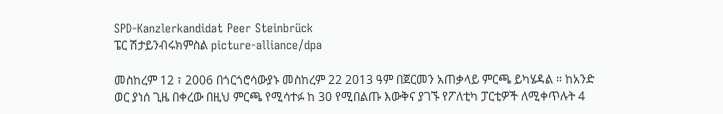SPD-Kanzlerkandidat Peer Steinbrück
ፔር ሽታይንብሩክምስል picture-alliance/dpa

መስከረም 12 ፣ 2006 በጎርጎሮሳውያኑ መስከረም 22 2013 ዓም በጀርመን አጠቃላይ ምርጫ ይካሄዳል ። ከአንድ ወር ያነሰ ጊዜ በቀረው በዚህ ምርጫ የሚሳተፉ ከ 30 የሚበልጡ እውቅና ያገኙ የፖለቲካ ፓርቲዎች ለሚቀጥሉት 4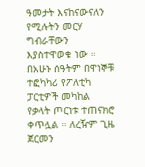ዓመታት እናከናውናለን የሚሉትን መርሃ ግብራቸውን እያስተዋወቁ ነው ። በአሁኑ ሰዓትም በዋነኞቹ ተፎካካሪ የፖለቲካ ፓርቲዎች መካከል የቃላት ጦርነቱ ተጠናክሮ ቀጥሏል ። ለረዥም ጊዜ ጀርመን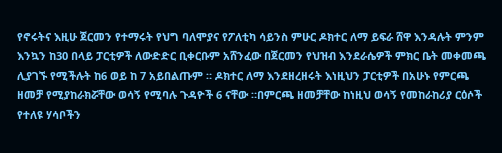የኖሩትና እዚሁ ጀርመን የተማሩት የህግ ባለሞያና የፖለቲካ ሳይንስ ምሁር ዶክተር ለማ ይፍራ ሸዋ እንዳሉት ምንም እንኳን ከ30 በላይ ፓርቲዎች ለውድድር ቢቀርቡም አሸንፈው በጀርመን የህዝብ እንደራሴዎች ምክር ቤት መቀመጫ ሊያገኙ የሚችሉት ከ6 ወይ ከ 7 አይበልጡም ። ዶክተር ለማ እንደዘረዘሩት እነዚህን ፓርቲዎች በአሁኑ የምርጫ ዘመቻ የሚያከራክሯቸው ወሳኝ የሚባሉ ጉዳዮች 6 ናቸው ።በምርጫ ዘመቻቸው ከነዚህ ወሳኝ የመከራከሪያ ርዕሶች የተለዩ ሃሳቦችን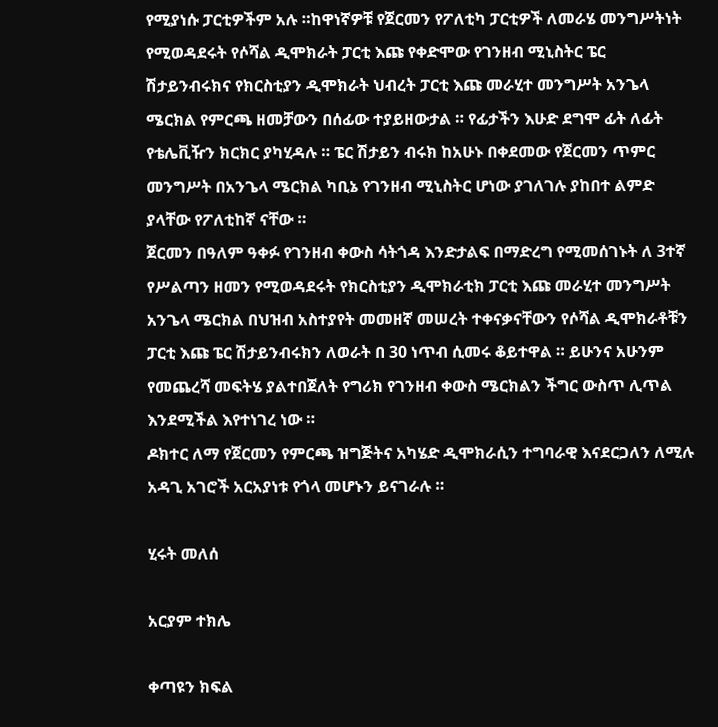የሚያነሱ ፓርቲዎችም አሉ ።ከዋነኛዎቹ የጀርመን የፖለቲካ ፓርቲዎች ለመራሄ መንግሥትነት የሚወዳደሩት የሶሻል ዲሞክራት ፓርቲ እጩ የቀድሞው የገንዘብ ሚኒስትር ፔር ሽታይንብሩክና የክርስቲያን ዲሞክራት ህብረት ፓርቲ እጩ መራሂተ መንግሥት አንጌላ ሜርክል የምርጫ ዘመቻውን በሰፊው ተያይዘውታል ። የፊታችን እሁድ ደግሞ ፊት ለፊት የቴሌቪዥን ክርክር ያካሂዳሉ ። ፔር ሽታይን ብሩክ ከአሁኑ በቀደመው የጀርመን ጥምር መንግሥት በአንጌላ ሜርክል ካቢኔ የገንዘብ ሚኒስትር ሆነው ያገለገሉ ያከበተ ልምድ ያላቸው የፖለቲከኛ ናቸው ።
ጀርመን በዓለም ዓቀፉ የገንዘብ ቀውስ ሳትጎዳ እንድታልፍ በማድረግ የሚመሰገኑት ለ 3ተኛ የሥልጣን ዘመን የሚወዳደሩት የክርስቲያን ዲሞክራቲክ ፓርቲ እጩ መራሂተ መንግሥት አንጌላ ሜርክል በህዝብ አስተያየት መመዘኛ መሠረት ተቀናቃናቸውን የሶሻል ዲሞክራቶቹን ፓርቲ እጩ ፔር ሽታይንብሩክን ለወራት በ 30 ነጥብ ሲመሩ ቆይተዋል ። ይሁንና አሁንም የመጨረሻ መፍትሄ ያልተበጀለት የግሪክ የገንዘብ ቀውስ ሜርክልን ችግር ውስጥ ሊጥል እንደሚችል እየተነገረ ነው ።
ዶክተር ለማ የጀርመን የምርጫ ዝግጅትና አካሄድ ዲሞክራሲን ተግባራዊ እናደርጋለን ለሚሉ አዳጊ አገሮች አርአያነቱ የጎላ መሆኑን ይናገራሉ ።

ሂሩት መለሰ

አርያም ተክሌ

ቀጣዩን ክፍል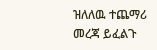ዝለለዉ ተጨማሪ መረጃ ይፈልጉ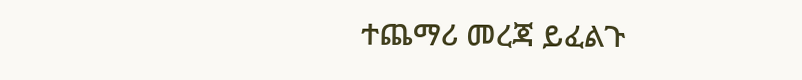ተጨማሪ መረጃ ይፈልጉ